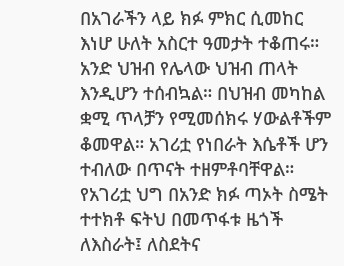በአገራችን ላይ ክፉ ምክር ሲመከር እነሆ ሁለት አስርተ ዓመታት ተቆጠሩ። አንድ ህዝብ የሌላው ህዝብ ጠላት እንዲሆን ተሰብኳል። በህዝብ መካከል ቋሚ ጥላቻን የሚመሰክሩ ሃውልቶችም ቆመዋል። አገሪቷ የነበራት እሴቶች ሆን ተብለው በጥናት ተዘምቶባቸዋል። የአገሪቷ ህግ በአንድ ክፉ ጣኦት ስሜት ተተክቶ ፍትህ በመጥፋቱ ዜጎች ለእስራት፤ ለስደትና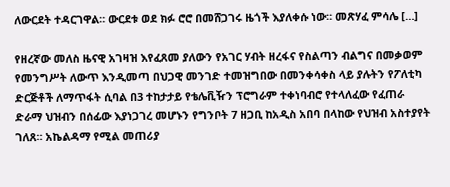ለውርደት ተዳርገዋል። ውርደቱ ወደ ክፉ ሮሮ በመሸጋገሩ ዜጎች እያለቀሱ ነው። መጽሃፈ ምሳሌ […]

የዘረኛው መለስ ዜናዊ አገዛዝ እየፈጸመ ያለውን የአገር ሃብት ዘረፋና የስልጣን ብልግና በመቃወም የመንግሥት ለውጥ እንዲመጣ በህጋዊ መንገድ ተመዝግበው በመንቀሳቀስ ላይ ያሉትን የፖለቲካ ድርጅቶች ለማጥፋት ሲባል በ3 ተከታታይ የቴሌቪዥን ፕሮግራም ተቀነባብሮ የተላለፈው የፈጠራ ድራማ ህዝብን በሰፊው እያነጋገረ መሆኑን የግንቦት 7 ዘጋቢ ከአዲስ አበባ በላከው የህዝብ አስተያየት ገለጸ። አኬልዳማ የሚል መጠሪያ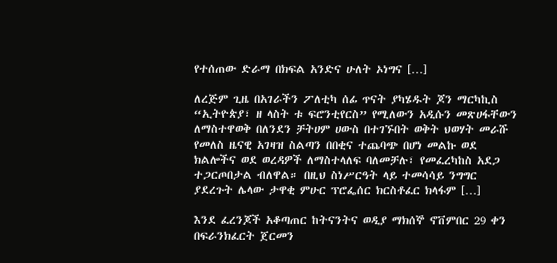የተሰጠው ድራማ በክፍል አንድና ሁለት ኦነግና […]

ለረጅም ጊዜ በአገራችን ፖለቲካ ሰፊ ጥናት ያካሄዱት ጆን ማርካኪስ “ኢትዮጵያ፣ ዘ ላስት ቱ ፍሮንቲየርስ” የሚለውን አዲሱን መጽሀፋቸውን ለማስተዋወቅ በለንደን ቻትሀም ሀውስ በተገኙበት ወቅት ህወሃት መራሹ የመለስ ዜናዊ አገዛዝ ስልጣን በበቂና ተጨባጭ በሆነ መልኩ ወደ ክልሎችና ወደ ወረዳዎች ለማስተላለፍ ባለመቻሉ፣ የመፈረካከስ አደጋ ተጋርጦበታል ብለዋል። በዚህ ስነሥርዓት ላይ ተመሳሳይ ንግግር ያደረጉት ሌላው ታዋቂ ምሁር ፕሮፌሰር ክርስቶፈር ክላፋም […]

እንደ ፈረንጆች አቆጣጠር ከትናንትና ወዲያ ማክሰኞ ኖቨምበር 29 ቀን በፍራንክፈርት ጀርመን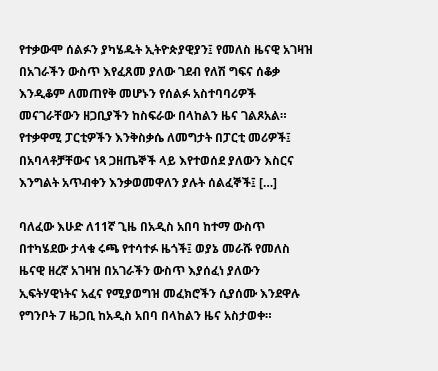የተቃውሞ ሰልፉን ያካሄዱት ኢትዮጵያዊያን፤ የመለስ ዜናዊ አገዛዝ በአገራችን ውስጥ እየፈጸመ ያለው ገደብ የለሽ ግፍና ሰቆቃ እንዲቆም ለመጠየቅ መሆኑን የሰልፉ አስተባባሪዎች መናገራቸውን ዘጋቢያችን ከስፍራው በላከልን ዜና ገልጾአል። የተቃዋሚ ፓርቲዎችን እንቅስቃሴ ለመግታት በፓርቲ መሪዎች፤ በአባላቶቻቸውና ነጻ ጋዘጤኞች ላይ እየተወሰደ ያለውን እስርና እንግልት አጥብቀን እንቃወመዋለን ያሉት ሰልፈኞች፤ […]

ባለፈው እሁድ ለ11ኛ ጊዜ በአዲስ አበባ ከተማ ውስጥ በተካሄደው ታላቁ ሩጫ የተሳተፉ ዜጎች፤ ወያኔ መራሹ የመለስ ዜናዊ ዘረኛ አገዛዝ በአገራችን ውስጥ እያሰፈነ ያለውን ኢፍትሃዊነትና አፈና የሚያወግዝ መፈክሮችን ሲያሰሙ እንደዋሉ የግንቦት 7 ዜጋቢ ከአዲስ አበባ በላከልን ዜና አስታወቀ።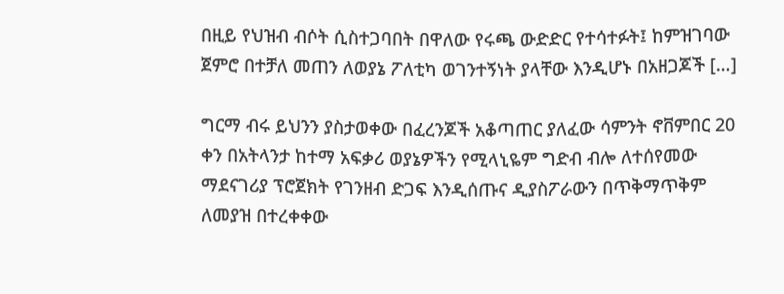በዚይ የህዝብ ብሶት ሲስተጋባበት በዋለው የሩጫ ውድድር የተሳተፉት፤ ከምዝገባው ጀምሮ በተቻለ መጠን ለወያኔ ፖለቲካ ወገንተኝነት ያላቸው እንዲሆኑ በአዘጋጆች […]

ግርማ ብሩ ይህንን ያስታወቀው በፈረንጆች አቆጣጠር ያለፈው ሳምንት ኖቨምበር 20 ቀን በአትላንታ ከተማ አፍቃሪ ወያኔዎችን የሚላኒዬም ግድብ ብሎ ለተሰየመው ማደናገሪያ ፕሮጀክት የገንዘብ ድጋፍ እንዲሰጡና ዲያስፖራውን በጥቅማጥቅም ለመያዝ በተረቀቀው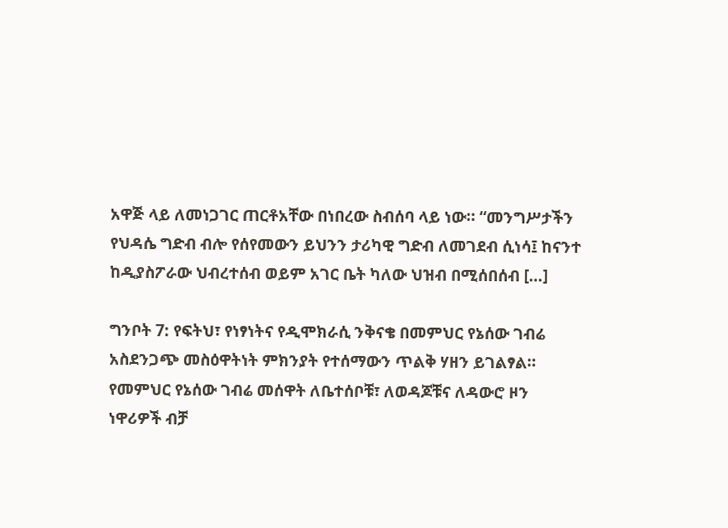አዋጅ ላይ ለመነጋገር ጠርቶአቸው በነበረው ስብሰባ ላይ ነው። “መንግሥታችን የህዳሴ ግድብ ብሎ የሰየመውን ይህንን ታሪካዊ ግድብ ለመገደብ ሲነሳ፤ ከናንተ ከዲያስፖራው ህብረተሰብ ወይም አገር ቤት ካለው ህዝብ በሚሰበሰብ […]

ግንቦት 7: የፍትህ፣ የነፃነትና የዲሞክራሲ ንቅናቄ በመምህር የኔሰው ገብሬ አስደንጋጭ መስዕዋትነት ምክንያት የተሰማውን ጥልቅ ሃዘን ይገልፃል። የመምህር የኔሰው ገብሬ መሰዋት ለቤተሰቦቹ፣ ለወዳጆቹና ለዳውሮ ዞን ነዋሪዎች ብቻ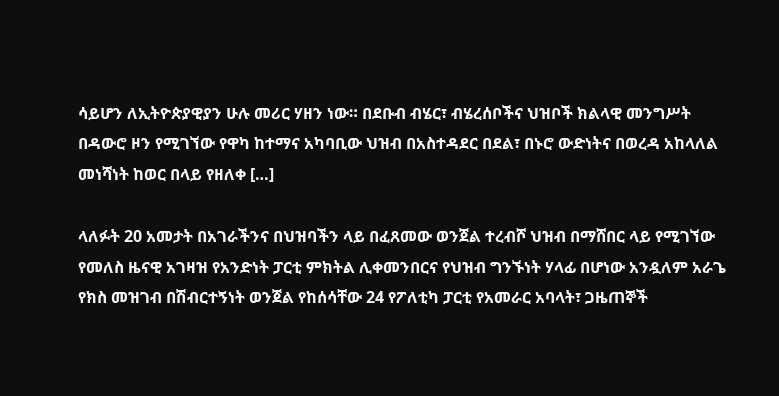ሳይሆን ለኢትዮጵያዊያን ሁሉ መሪር ሃዘን ነው። በደቡብ ብሄር፣ ብሄረሰቦችና ህዝቦች ክልላዊ መንግሥት በዳውሮ ዞን የሚገኘው የዋካ ከተማና አካባቢው ህዝብ በአስተዳደር በደል፣ በኑሮ ውድነትና በወረዳ አከላለል መነሻነት ከወር በላይ የዘለቀ […]

ላለፉት 20 አመታት በአገራችንና በህዝባችን ላይ በፈጸመው ወንጀል ተረብሾ ህዝብ በማሸበር ላይ የሚገኘው የመለስ ዜናዊ አገዛዝ የአንድነት ፓርቲ ምክትል ሊቀመንበርና የህዝብ ግንኙነት ሃላፊ በሆነው አንዷለም አራጌ የክስ መዝገብ በሽብርተኝነት ወንጀል የከሰሳቸው 24 የፖለቲካ ፓርቲ የአመራር አባላት፣ ጋዜጠኞች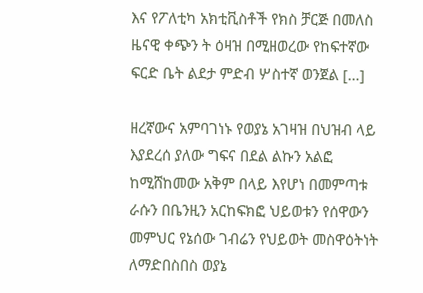እና የፖለቲካ አክቲቪስቶች የክስ ቻርጅ በመለስ ዜናዊ ቀጭን ት ዕዛዝ በሚዘወረው የከፍተኛው ፍርድ ቤት ልደታ ምድብ ሦስተኛ ወንጀል […]

ዘረኛውና አምባገነኑ የወያኔ አገዛዝ በህዝብ ላይ እያደረሰ ያለው ግፍና በደል ልኩን አልፎ ከሚሸከመው አቅም በላይ እየሆነ በመምጣቱ ራሱን በቤንዚን አርከፍክፎ ህይወቱን የሰዋውን መምህር የኔሰው ገብሬን የህይወት መስዋዕትነት ለማድበስበስ ወያኔ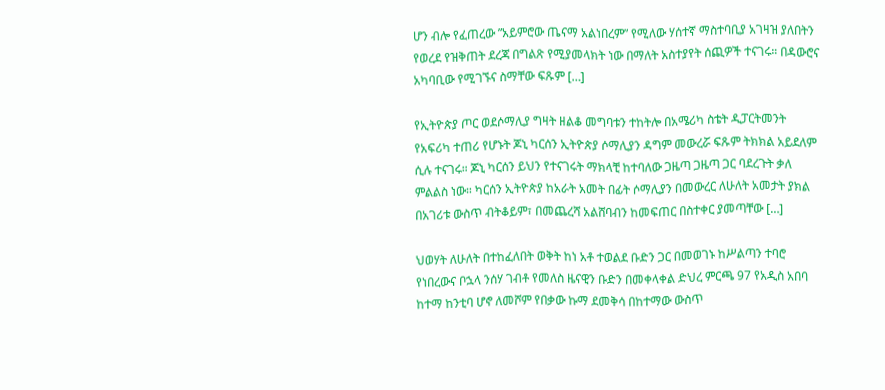ሆን ብሎ የፈጠረው ”አይምሮው ጤናማ አልነበረም” የሚለው ሃሰተኛ ማስተባቢያ አገዛዝ ያለበትን የወረደ የዝቅጠት ደረጃ በግልጽ የሚያመላክት ነው በማለት አስተያየት ሰጪዎች ተናገሩ። በዳውሮና አካባቢው የሚገኙና ስማቸው ፍጹም […]

የኢትዮጵያ ጦር ወደሶማሊያ ግዛት ዘልቆ መግባቱን ተከትሎ በአሜሪካ ስቴት ዲፓርትመንት የአፍሪካ ተጠሪ የሆኑት ጆኒ ካርሰን ኢትዮጵያ ሶማሊያን ዳግም መውረሯ ፍጹም ትክክል አይደለም ሲሉ ተናገሩ። ጆኒ ካርሰን ይህን የተናገሩት ማክላቺ ከተባለው ጋዜጣ ጋዜጣ ጋር ባደረጉት ቃለ ምልልስ ነው። ካርሰን ኢትዮጵያ ከአራት አመት በፊት ሶማሊያን በመውረር ለሁለት አመታት ያክል በአገሪቱ ውስጥ ብትቆይም፣ በመጨረሻ አልሸባብን ከመፍጠር በስተቀር ያመጣቸው […]

ህወሃት ለሁለት በተከፈለበት ወቅት ከነ አቶ ተወልደ ቡድን ጋር በመወገኑ ከሥልጣን ተባሮ የነበረውና ቦኋላ ንሰሃ ገብቶ የመለስ ዜናዊን ቡድን በመቀላቀል ድህረ ምርጫ 97 የአዲስ አበባ ከተማ ከንቲባ ሆኖ ለመሾም የበቃው ኩማ ደመቅሳ በከተማው ውስጥ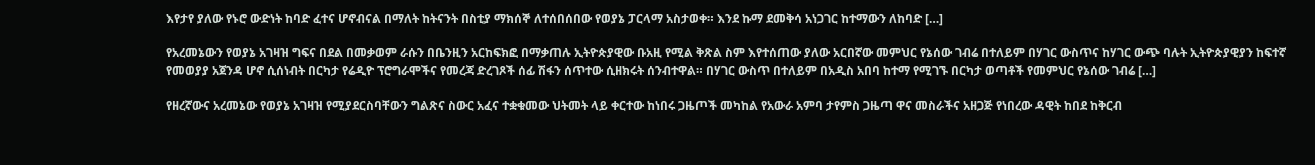እየታየ ያለው የኑሮ ውድነት ከባድ ፈተና ሆኖብናል በማለት ከትናንት በስቲያ ማክሰኞ ለተሰበሰበው የወያኔ ፓርላማ አስታወቀ። እንደ ኩማ ደመቅሳ አነጋገር ከተማውን ለከባድ […]

የአረመኔውን የወያኔ አገዛዝ ግፍና በደል በመቃወም ራሱን በቤንዚን አርከፍክፎ በማቃጠሉ ኢትዮጵያዊው ቡአዚ የሚል ቅጽል ስም እየተሰጠው ያለው አርበኛው መምህር የኔሰው ገብሬ በተለይም በሃገር ውስጥና ከሃገር ውጭ ባሉት ኢትዮጵያዊያን ከፍተኛ የመወያያ አጀንዳ ሆኖ ሲሰነብት በርካታ የሬዲዮ ፕሮግራሞችና የመረጃ ድረገጾች ሰፊ ሽፋን ሰጥተው ሲዘክሩት ሰንብተዋል። በሃገር ውስጥ በተለይም በአዲስ አበባ ከተማ የሚገኙ በርካታ ወጣቶች የመምህር የኔሰው ገብሬ […]

የዘረኛውና አረመኔው የወያኔ አገዛዝ የሚያደርስባቸውን ግልጽና ስውር አፈና ተቋቁመው ህትመት ላይ ቀርተው ከነበሩ ጋዜጦች መካከል የአውራ አምባ ታየምስ ጋዜጣ ዋና መስራችና አዘጋጅ የነበረው ዳዊት ከበደ ከቅርብ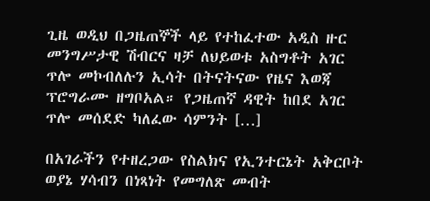ጊዜ ወዲህ በጋዜጠኞች ላይ የተከፈተው አዲስ ዙር መንግሥታዊ ሽብርና ዛቻ ለህይወቱ አስግቶት አገር ጥሎ መኮብለሉን ኢሳት በትናትናው የዜና እወጃ ፕሮግራሙ ዘግቦአል። የጋዜጠኛ ዳዊት ከበደ አገር ጥሎ መሰደድ ካለፈው ሳምንት […]

በአገራችን የተዘረጋው የስልክና የኢንተርኔት አቅርቦት ወያኔ ሃሳብን በነጻነት የመግለጽ መብት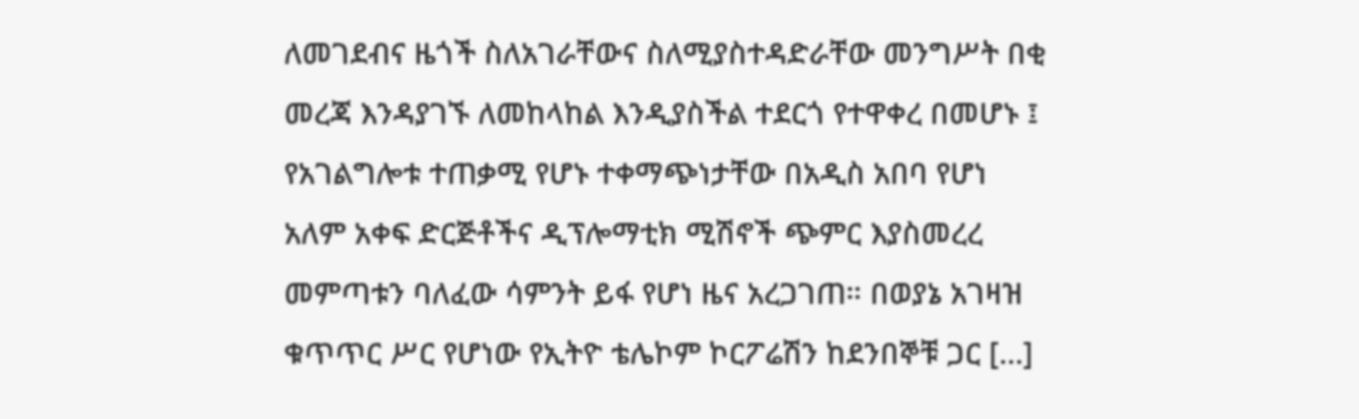ለመገደብና ዜጎች ስለአገራቸውና ስለሚያስተዳድራቸው መንግሥት በቂ መረጃ እንዳያገኙ ለመከላከል እንዲያስችል ተደርጎ የተዋቀረ በመሆኑ ፤ የአገልግሎቱ ተጠቃሚ የሆኑ ተቀማጭነታቸው በአዲስ አበባ የሆነ አለም አቀፍ ድርጅቶችና ዲፕሎማቲክ ሚሽኖች ጭምር እያስመረረ መምጣቱን ባለፈው ሳምንት ይፋ የሆነ ዜና አረጋገጠ። በወያኔ አገዛዝ ቁጥጥር ሥር የሆነው የኢትዮ ቴሌኮም ኮርፖሬሽን ከደንበኞቹ ጋር […]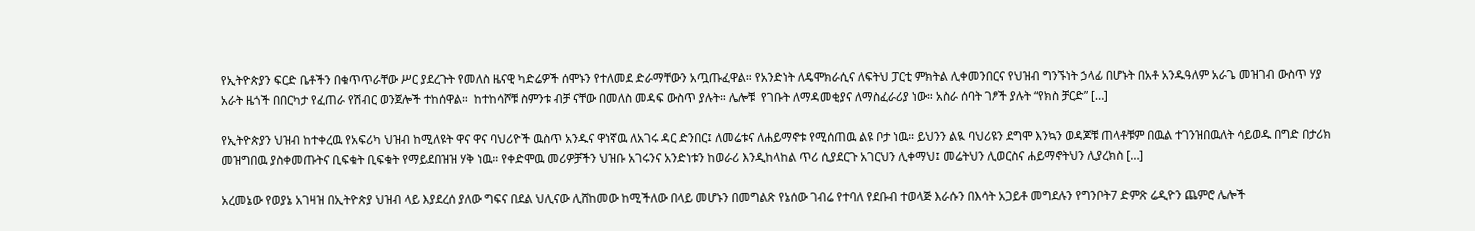የኢትዮጵያን ፍርድ ቤቶችን በቁጥጥራቸው ሥር ያደረጉት የመለስ ዜናዊ ካድሬዎች ሰሞኑን የተለመደ ድራማቸውን አጧጡፈዋል። የአንድነት ለዴሞክራሲና ለፍትህ ፓርቲ ምክትል ሊቀመንበርና የህዝብ ግንኙነት ኃላፊ በሆኑት በአቶ አንዱዓለም አራጌ መዝገብ ውስጥ ሃያ አራት ዜጎች በበርካታ የፈጠራ የሽብር ወንጀሎች ተከሰዋል።  ከተከሳሾቹ ስምንቱ ብቻ ናቸው በመለስ መዳፍ ውስጥ ያሉት። ሌሎቹ  የገቡት ለማዳመቂያና ለማስፈራሪያ ነው። አስራ ሰባት ገፆች ያሉት “የክስ ቻርድ” […]

የኢትዮጵያን ህዝብ ከተቀረዉ የአፍሪካ ህዝብ ከሚለዩት ዋና ዋና ባህሪዮች ዉስጥ አንዱና ዋነኛዉ ለአገሩ ዳር ድንበር፤ ለመሬቱና ለሐይማኖቱ የሚሰጠዉ ልዩ ቦታ ነዉ። ይህንን ልዪ ባህሪዩን ደግሞ እንኳን ወዳጆቹ ጠላቶቹም በዉል ተገንዝበዉለት ሳይወዱ በግድ በታሪክ መዝግበዉ ያስቀመጡትና ቢፍቁት ቢፍቁት የማይደበዝዝ ሃቅ ነዉ። የቀድሞዉ መሪዎቻችን ህዝቡ አገሩንና አንድነቱን ከወራሪ እንዲከላከል ጥሪ ሲያደርጉ አገርህን ሊቀማህ፤ መሬትህን ሊወርስና ሐይማኖትህን ሊያረክስ […]

አረመኔው የወያኔ አገዛዝ በኢትዮጵያ ህዝብ ላይ እያደረሰ ያለው ግፍና በደል ህሊናው ሊሸከመው ከሚችለው በላይ መሆኑን በመግልጽ የኔሰው ገብሬ የተባለ የደቡብ ተወላጅ እራሱን በእሳት አጋይቶ መግደሉን የግንቦት7 ድምጽ ሬዲዮን ጨምሮ ሌሎች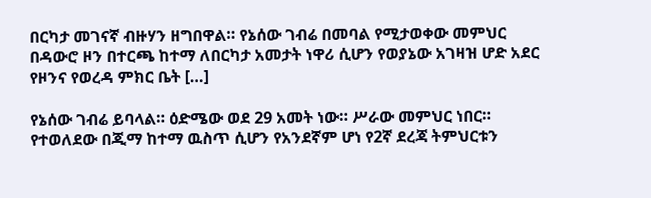በርካታ መገናኛ ብዙሃን ዘግበዋል። የኔሰው ገብሬ በመባል የሚታወቀው መምህር በዳውሮ ዞን በተርጫ ከተማ ለበርካታ አመታት ነዋሪ ሲሆን የወያኔው አገዛዝ ሆድ አደር የዞንና የወረዳ ምክር ቤት […]

የኔሰው ገብሬ ይባላል። ዕድሜው ወደ 29 አመት ነው። ሥራው መምህር ነበር። የተወለደው በጂማ ከተማ ዉስጥ ሲሆን የአንደኛም ሆነ የ2ኛ ደረጃ ትምህርቱን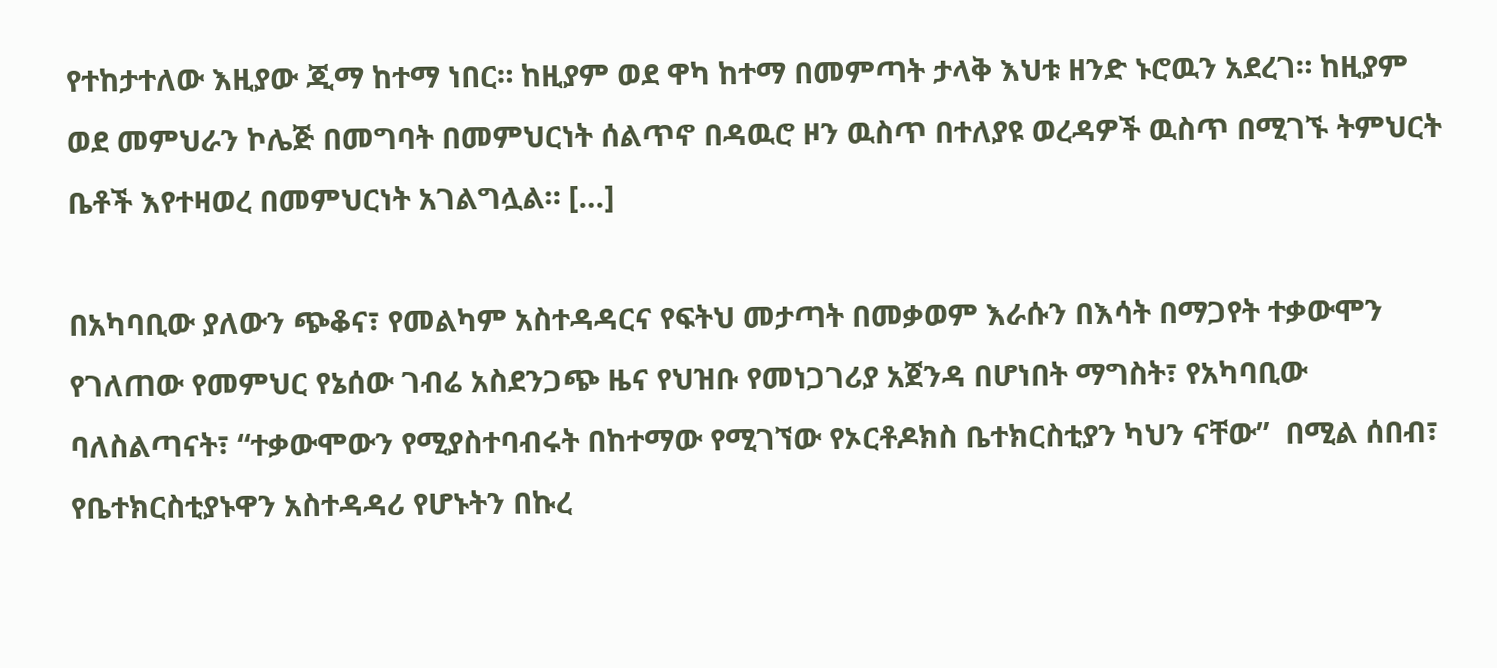የተከታተለው እዚያው ጂማ ከተማ ነበር። ከዚያም ወደ ዋካ ከተማ በመምጣት ታላቅ እህቱ ዘንድ ኑሮዉን አደረገ። ከዚያም ወደ መምህራን ኮሌጅ በመግባት በመምህርነት ሰልጥኖ በዳዉሮ ዞን ዉስጥ በተለያዩ ወረዳዎች ዉስጥ በሚገኙ ትምህርት ቤቶች እየተዛወረ በመምህርነት አገልግሏል። […]

በአካባቢው ያለውን ጭቆና፣ የመልካም አስተዳዳርና የፍትህ መታጣት በመቃወም እራሱን በእሳት በማጋየት ተቃውሞን የገለጠው የመምህር የኔሰው ገብሬ አስደንጋጭ ዜና የህዝቡ የመነጋገሪያ አጀንዳ በሆነበት ማግስት፣ የአካባቢው  ባለስልጣናት፣ “ተቃውሞውን የሚያስተባብሩት በከተማው የሚገኘው የኦርቶዶክስ ቤተክርስቲያን ካህን ናቸው”  በሚል ሰበብ፣ የቤተክርስቲያኑዋን አስተዳዳሪ የሆኑትን በኩረ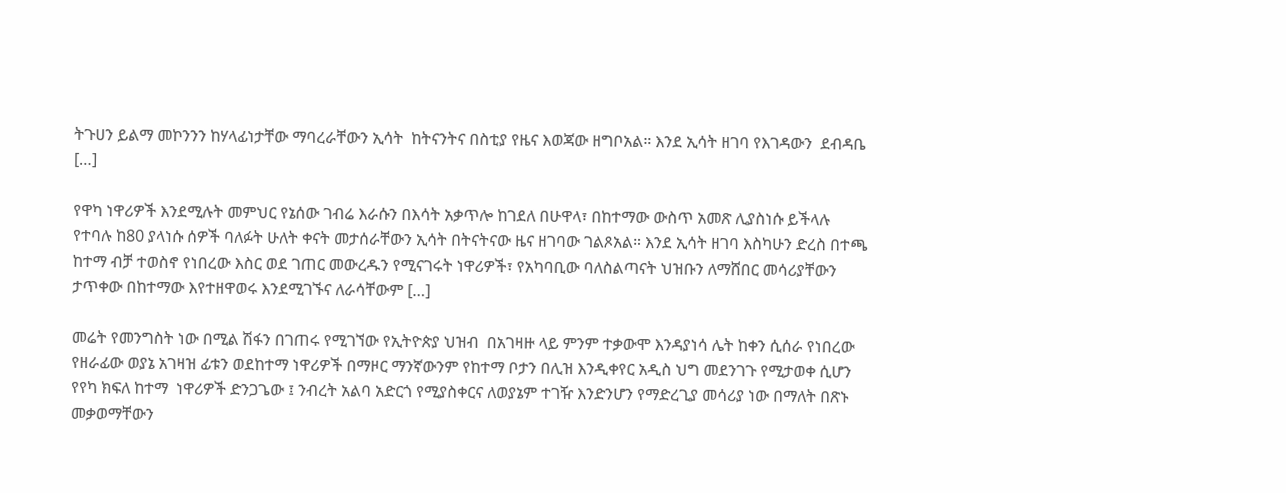ትጉሀን ይልማ መኮንንን ከሃላፊነታቸው ማባረራቸውን ኢሳት  ከትናንትና በስቲያ የዜና እወጃው ዘግቦአል። እንደ ኢሳት ዘገባ የእገዳውን  ደብዳቤ […]

የዋካ ነዋሪዎች እንደሚሉት መምህር የኔሰው ገብሬ እራሱን በእሳት አቃጥሎ ከገደለ በሁዋላ፣ በከተማው ውስጥ አመጽ ሊያስነሱ ይችላሉ የተባሉ ከ80 ያላነሱ ሰዎች ባለፉት ሁለት ቀናት መታሰራቸውን ኢሳት በትናትናው ዜና ዘገባው ገልጾአል። እንደ ኢሳት ዘገባ እስካሁን ድረስ በተጫ ከተማ ብቻ ተወስኖ የነበረው እስር ወደ ገጠር መውረዱን የሚናገሩት ነዋሪዎች፣ የአካባቢው ባለስልጣናት ህዝቡን ለማሸበር መሳሪያቸውን ታጥቀው በከተማው እየተዘዋወሩ እንደሚገኙና ለራሳቸውም […]

መሬት የመንግስት ነው በሚል ሽፋን በገጠሩ የሚገኘው የኢትዮጵያ ህዝብ  በአገዛዙ ላይ ምንም ተቃውሞ እንዳያነሳ ሌት ከቀን ሲሰራ የነበረው የዘራፊው ወያኔ አገዛዝ ፊቱን ወደከተማ ነዋሪዎች በማዞር ማንኛውንም የከተማ ቦታን በሊዝ እንዲቀየር አዲስ ህግ መደንገጉ የሚታወቀ ሲሆን የየካ ክፍለ ከተማ  ነዋሪዎች ድንጋጌው ፤ ንብረት አልባ አድርጎ የሚያስቀርና ለወያኔም ተገዥ እንድንሆን የማድረጊያ መሳሪያ ነው በማለት በጽኑ መቃወማቸውን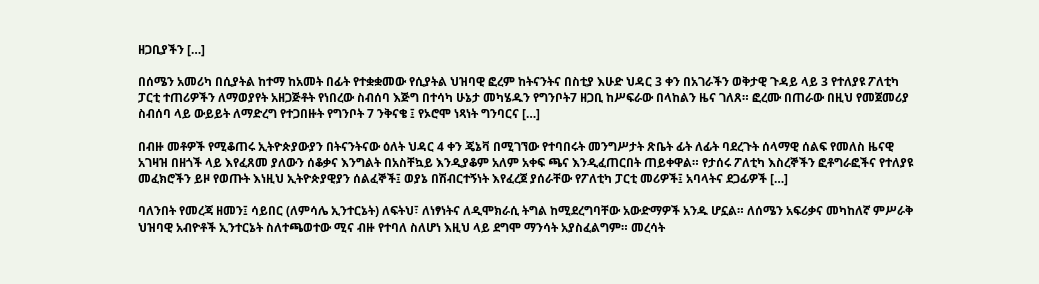ዘጋቢያችን […]

በሰሜን አመሪካ በሲያትል ከተማ ከአመት በፊት የተቋቋመው የሲያትል ህዝባዊ ፎረም ከትናንትና በስቲያ እሁድ ህዳር 3 ቀን በአገራችን ወቅታዊ ጉዳይ ላይ 3 የተለያዩ ፖለቲካ ፓርቲ ተጠሪዎችን ለማወያየት አዘጋጅቶት የነበረው ስብሰባ እጅግ በተሳካ ሁኔታ መካሄዱን የግንቦት7 ዘጋቢ ከሥፍራው በላከልን ዜና ገለጸ። ፎረሙ በጠራው በዚህ የመጀመሪያ ስብሰባ ላይ ውይይት ለማድረግ የተጋበዙት የግንቦት 7 ንቅናቄ ፤ የኦሮሞ ነጻነት ግንባርና […]

በብዙ መቶዎች የሚቆጠሩ ኢትዮጵያውያን በትናንትናው ዕለት ህዳር 4 ቀን ጄኔቫ በሚገኘው የተባበሩት መንግሥታት ጽቤት ፊት ለፊት ባደረጉት ሰላማዊ ሰልፍ የመለስ ዜናዊ አገዛዝ በዘጎች ላይ እየፈጸመ ያለውን ሰቆቃና እንግልት በአስቸኳይ እንዲያቆም አለም አቀፍ ጫና እንዲፈጠርበት ጠይቀዋል። የታሰሩ ፖለቲካ እስረኞችን ፎቶግራፎችና የተለያዩ መፈክሮችን ይዞ የወጡት እነዚህ ኢትዮጵያዊያን ሰልፈኞች፤ ወያኔ በሽብርተኝነት እየፈረጀ ያሰራቸው የፖለቲካ ፓርቲ መሪዎች፤ አባላትና ደጋፊዎች […]

ባለንበት የመረጃ ዘመን፤ ሳይበር (ለምሳሌ ኢንተርኔት) ለፍትህ፣ ለነፃነትና ለዲሞክራሲ ትግል ከሚደረግባቸው አውድማዎች አንዱ ሆኗል። ለሰሜን አፍሪቃና መካከለኛ ምሥራቅ ህዝባዊ አብዮቶች ኢንተርኔት ስለተጫወተው ሚና ብዙ የተባለ ስለሆነ እዚህ ላይ ደግሞ ማንሳት አያስፈልግም። መረሳት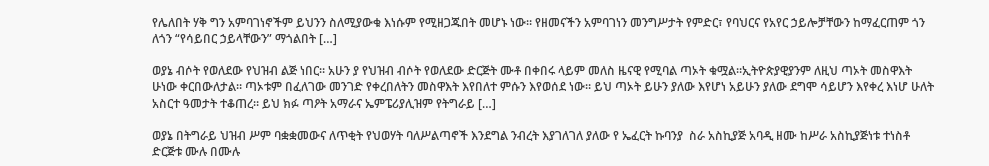የሌለበት ሃቅ ግን አምባገነኖችም ይህንን ስለሚያውቁ እነሱም የሚዘጋጁበት መሆኑ ነው። የዘመናችን አምባገነን መንግሥታት የምድር፣ የባህርና የአየር ኃይሎቻቸውን ከማፈርጠም ጎን ለጎን “የሳይበር ኃይላቸውን” ማጎልበት […]

ወያኔ ብሶት የወለደው የህዝብ ልጅ ነበር። አሁን ያ የህዝብ ብሶት የወለደው ድርጅት ሙቶ በቀበሩ ላይም መለስ ዜናዊ የሚባል ጣኦት ቁሟል።ኢትዮጵያዊያንም ለዚህ ጣኦት መስዋእት ሁነው ቀርበውለታል። ጣኦቱም በፈለገው መንገድ የቀረበለትን መስዋእት እየበለተ ምሱን እየወሰደ ነው። ይህ ጣኦት ይሁን ያለው እየሆነ አይሁን ያለው ደግሞ ሳይሆን እየቀረ እነሆ ሁለት አስርተ ዓመታት ተቆጠረ። ይህ ክፉ ጣዖት አማራና ኤምፔሪያሊዝም የትግራይ […]

ወያኔ በትግራይ ህዝብ ሥም ባቋቋመውና ለጥቂት የህወሃት ባለሥልጣኖች እንደግል ንብረት እያገለገለ ያለው የ ኤፈርት ኩባንያ  ስራ አስኪያጅ አባዲ ዘሙ ከሥራ አስኪያጅነቱ ተነስቶ ድርጅቱ ሙሉ በሙሉ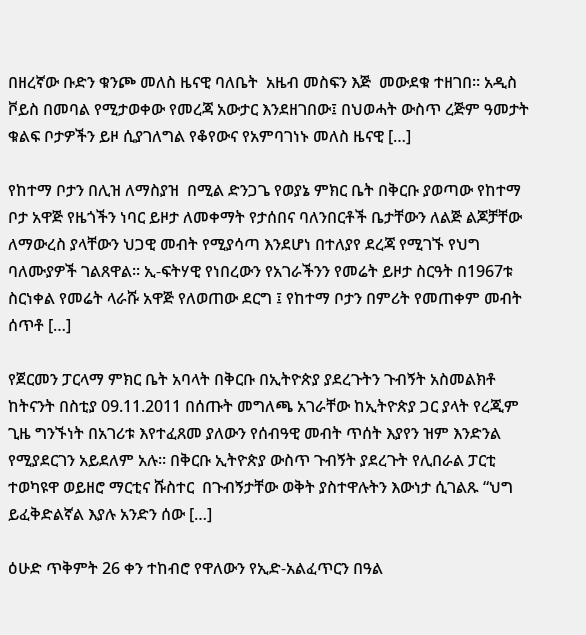በዘረኛው ቡድን ቁንጮ መለስ ዜናዊ ባለቤት  አዜብ መስፍን እጅ  መውደቁ ተዘገበ። አዲስ ቮይስ በመባል የሚታወቀው የመረጃ አውታር እንደዘገበው፤ በህወሓት ውስጥ ረጅም ዓመታት ቁልፍ ቦታዎችን ይዞ ሲያገለግል የቆየውና የአምባገነኑ መለስ ዜናዊ […]

የከተማ ቦታን በሊዝ ለማስያዝ  በሚል ድንጋጌ የወያኔ ምክር ቤት በቅርቡ ያወጣው የከተማ ቦታ አዋጅ የዜጎችን ነባር ይዞታ ለመቀማት የታሰበና ባለንበርቶች ቤታቸውን ለልጅ ልጆቻቸው ለማውረስ ያላቸውን ህጋዊ መብት የሚያሳጣ እንደሆነ በተለያየ ደረጃ የሚገኙ የህግ ባለሙያዎች ገልጸዋል። ኢ-ፍትሃዊ የነበረውን የአገራችንን የመሬት ይዞታ ስርዓት በ1967ቱ ስርነቀል የመሬት ላራሹ አዋጅ የለወጠው ደርግ ፤ የከተማ ቦታን በምሪት የመጠቀም መብት ሰጥቶ […]

የጀርመን ፓርላማ ምክር ቤት አባላት በቅርቡ በኢትዮጵያ ያደረጉትን ጉብኝት አስመልክቶ ከትናንት በስቲያ 09.11.2011 በሰጡት መግለጫ አገራቸው ከኢትዮጵያ ጋር ያላት የረጂም ጊዜ ግንኙነት በአገሪቱ እየተፈጸመ ያለውን የሰብዓዊ መብት ጥሰት እያየን ዝም እንድንል የሚያደርገን አይደለም አሉ። በቅርቡ ኢትዮጵያ ውስጥ ጉብኝት ያደረጉት የሊበራል ፓርቲ ተወካዩዋ ወይዘሮ ማርቲና ሹስተር  በጉብኝታቸው ወቅት ያስተዋሉትን እውነታ ሲገልጹ “ህግ ይፈቅድልኛል እያሉ አንድን ሰው […]

ዕሁድ ጥቅምት 26 ቀን ተከብሮ የዋለውን የኢድ-አልፈጥርን በዓል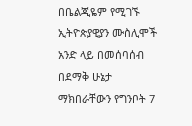በቤልጂዬም የሚገኙ ኢትዮጵያዊያን ሙስሊሞች አንድ ላይ በመሰባሰብ በደማቅ ሁኔታ ማክበራቸውን የግንቦት 7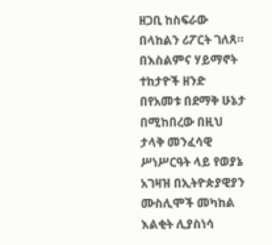ዘጋቢ ከስፍራው በላከልን ሪፖርት ገለጸ። በእስልምና ሃይማኖት ተከታዮች ዘንድ በየአመቱ በደማቅ ሁኔታ በሚከበረው በዚህ ታላቅ መንፈሳዊ ሥነሥርዓት ላይ የወያኔ አገዛዝ በኢትዮጵያዊያን ሙስሊሞች መካከል እልቂት ሊያስነሳ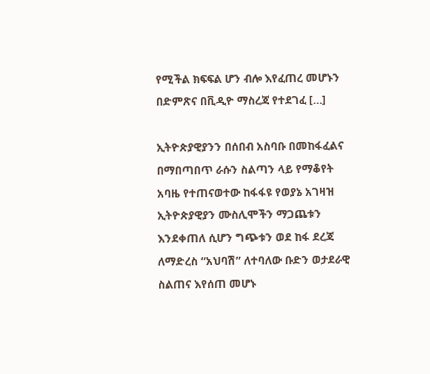የሚችል ክፍፍል ሆን ብሎ እየፈጠረ መሆኑን በድምጽና በቪዲዮ ማስረጃ የተደገፈ […]

ኢትዮጵያዊያንን በሰበብ አስባቡ በመከፋፈልና በማበጣበጥ ራሱን ስልጣን ላይ የማቆየት አባዜ የተጠናወተው ከፋፋዩ የወያኔ አገዛዝ ኢትዮጵያዊያን ሙስሊሞችን ማጋጨቱን እንደቀጠለ ሲሆን ግጭቱን ወደ ከፋ ደረጃ ለማድረስ “አህባሽ” ለተባለው ቡድን ወታደራዊ ስልጠና እየሰጠ መሆኑ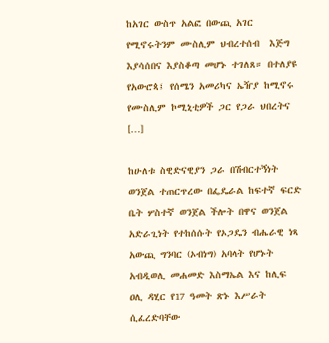ከአገር ውስጥ አልፎ በውጪ አገር የሚኖሩትንም ሙስሊም ህብረተሰብ  እጅግ እያሳሰበና እያስቆጣ መሆኑ ተገለጸ። በተለያዩ የአውሮጳ፤ የሰሜን አመሪካና ኤዥያ ከሚኖሩ የሙስሊም ኮሚኒቲዎች ጋር የጋራ ህበረትና […]

ከሁለቱ ስዊድናዊያን ጋራ በሽብርተኝነት ወንጀል ተጠርጥረው በፌዴራል ከፍተኛ ፍርድ ቤት ሦስተኛ ወንጀል ችሎት በዋና ወንጀል አድራጊነት የተከሰሱት የኦጋዴን ብሔራዊ ነጻ አውጪ ግንባር (ኦብነግ) አባላት የሆኑት አብዲወሊ መሐመድ እስማኤል እና ከሊፍ ዐሊ ዳሂር የ17 ዓመት ጽኑ እሥራት ሲፈረድባቸው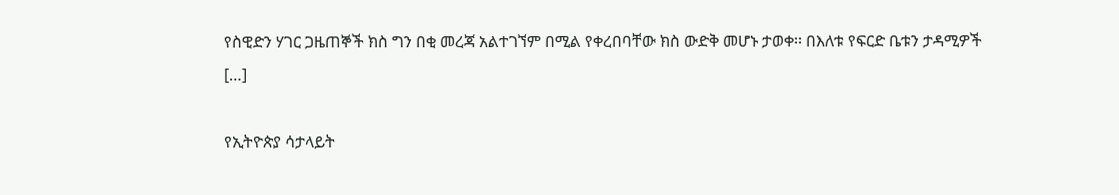የስዊድን ሃገር ጋዜጠኞች ክስ ግን በቂ መረጃ አልተገኘም በሚል የቀረበባቸው ክስ ውድቅ መሆኑ ታወቀ፡፡ በእለቱ የፍርድ ቤቱን ታዳሚዎች […]

የኢትዮጵያ ሳታላይት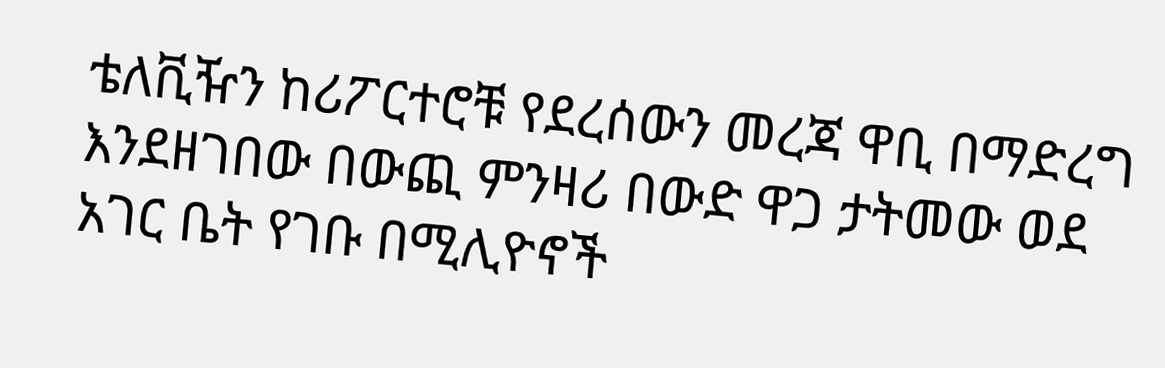ቴለቪዥን ከሪፖርተሮቹ የደረሰውን መረጃ ዋቢ በማድረግ እንደዘገበው በውጪ ምንዛሪ በውድ ዋጋ ታትመው ወደ አገር ቤት የገቡ በሚሊዮኖች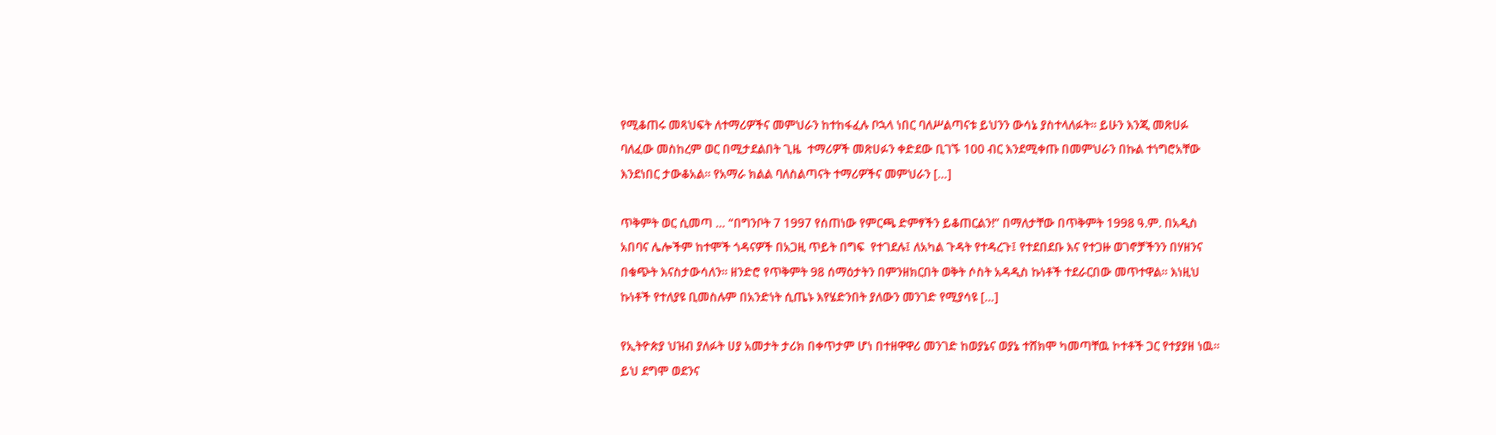የሚቆጠሩ መጻህፍት ለተማሪዎችና መምህራን ከተከፋፈሉ ቦኋላ ነበር ባለሥልጣናቱ ይህንን ውሳኔ ያስተላለፉት። ይሁን እንጂ መጽሀፉ ባለፈው መስከረም ወር በሚታደልበት ጊዜ  ተማሪዎች መጽሀፉን ቀድደው ቢገኙ 100 ብር እንደሚቀጡ በመምህራን በኩል ተነግሮአቸው እንደነበር ታውቆአል። የአማራ ክልል ባለስልጣናት ተማሪዎችና መምህራን […]

ጥቅምት ወር ሲመጣ … “በግንቦት 7 1997 የሰጠነው የምርጫ ድምፃችን ይቆጠርልን!” በማለታቸው በጥቅምት 1998 ዓ.ም. በአዲስ አበባና ሌሎችም ከተሞች ጎዳናዎች በአጋዚ ጥይት በግፍ  የተገደሉ፤ ለአካል ጉዳት የተዳረጉ፤ የተደበደቡ እና የተጋዙ ወገኖቻችንን በሃዘንና በቁጭት እናስታውሳለን። ዘንድሮ የጥቅምት 98 ሰማዕታትን በምንዘክርበት ወቅት ሶስት አዳዲስ ኩነቶች ተደራርበው መጥተዋል። እነዚህ ኩነቶች የተለያዩ ቢመስሉም በአንድነት ሲጤኑ እየሄድንበት ያለውን መንገድ የሚያሳዩ […]

የኢትዮጵያ ህዝብ ያለፉት ሀያ አመታት ታሪክ በቀጥታም ሆነ በተዘዋዋሪ መንገድ ከወያኔና ወያኔ ተሸክሞ ካመጣቸዉ ኮተቶች ጋር የተያያዘ ነዉ። ይህ ደግሞ ወደንና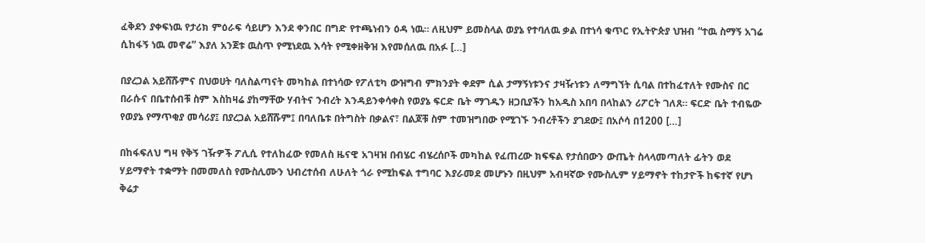ፈቅደን ያቀፍነዉ የታሪክ ምዕራፍ ሳይሆን እንደ ቀንበር በግድ የተጫነብን ዕዳ ነዉ። ለዚህም ይመስላል ወያኔ የተባለዉ ቃል በተነሳ ቁጥር የኢትዮጵያ ህዝብ “ተዉ ስማኝ አገሬ ሲከፋኝ ነዉ መኖሬ” እያለ አንጀቱ ዉስጥ የሚነደዉ እሳት የሚቀዘቅዝ እየመሰለዉ በአፉ […]

በያረጋል አይሸሹምና በህወሀት ባለስልጣናት መካከል በተነሳው የፖለቲካ ውዝግብ ምክንያት ቀደም ሲል ታማኝነቱንና ታዛዥነቱን ለማግኘት ሲባል በተከፈተለት የሙስና በር በራሱና በቤተሰብቹ ስም እስከዛሬ ያከማቸው ሃብትና ንብረት እንዳይንቀሳቀስ የወያኔ ፍርድ ቤት ማገዱን ዘጋቢያችን ከአዲስ አበባ በላከልን ሪፖርት ገለጸ። ፍርድ ቤት ተብዬው የወያኔ የማጥቂያ መሳሪያ፤ በያረጋል አይሸሹም፤ በባለቤቱ በትግስት በቃልና፣ በልጆቹ ስም ተመዝግበው የሚገኙ ንብረቶችን ያገደው፤ በአሶሳ በ1200 […]

በከፋፍለህ ግዛ የቅኝ ገዥዎች ፖሊሲ የተለከፈው የመለስ ዜናዊ አገዛዝ በብሄር ብሄረሰቦች መካከል የፈጠረው ክፍፍል የታሰበውን ውጤት ስላላመጣለት ፊትን ወደ ሃይማኖት ተቋማት በመመለስ የሙስሊሙን ህብረተሰብ ለሁለት ጎራ የሚከፍል ተግባር እያራመደ መሆኑን በዚህም አብዛኛው የሙስሊም ሃይማኖት ተከታዮች ከፍተኛ የሆነ ቅሬታ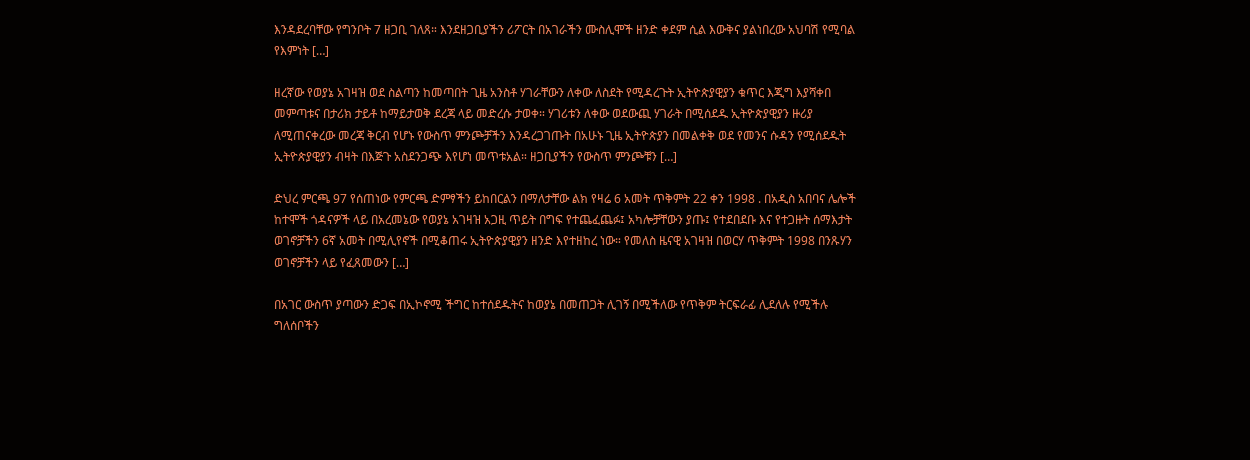እንዳደረባቸው የግንቦት 7 ዘጋቢ ገለጸ። እንደዘጋቢያችን ሪፖርት በአገራችን ሙስሊሞች ዘንድ ቀደም ሲል እውቅና ያልነበረው አህባሽ የሚባል የእምነት […]

ዘረኛው የወያኔ አገዛዝ ወደ ስልጣን ከመጣበት ጊዜ አንስቶ ሃገራቸውን ለቀው ለስደት የሚዳረጉት ኢትዮጵያዊያን ቁጥር እጂግ እያሻቀበ መምጣቱና በታሪክ ታይቶ ከማይታወቅ ደረጃ ላይ መድረሱ ታወቀ። ሃገሪቱን ለቀው ወደውጪ ሃገራት በሚሰደዱ ኢትዮጵያዊያን ዙሪያ ለሚጠናቀረው መረጃ ቅርብ የሆኑ የውስጥ ምንጮቻችን እንዳረጋገጡት በአሁኑ ጊዜ ኢትዮጵያን በመልቀቅ ወደ የመንና ሱዳን የሚሰደዱት ኢትዮጵያዊያን ብዛት በእጅጉ አስደንጋጭ እየሆነ መጥቱአል። ዘጋቢያችን የውስጥ ምንጮቹን […]

ድህረ ምርጫ 97 የሰጠነው የምርጫ ድምፃችን ይከበርልን በማለታቸው ልክ የዛሬ 6 አመት ጥቅምት 22 ቀን 1998 . በአዲስ አበባና ሌሎች ከተሞች ጎዳናዎች ላይ በአረመኔው የወያኔ አገዛዝ አጋዚ ጥይት በግፍ የተጨፈጨፉ፤ አካሎቻቸውን ያጡ፤ የተደበደቡ እና የተጋዙት ሰማእታት ወገኖቻችን 6ኛ አመት በሚሊየኖች በሚቆጠሩ ኢትዮጵያዊያን ዘንድ እየተዘከረ ነው። የመለስ ዜናዊ አገዛዝ በወርሃ ጥቅምት 1998 በንጹሃን ወገኖቻችን ላይ የፈጸመውን […]

በአገር ውስጥ ያጣውን ድጋፍ በኢኮኖሚ ችግር ከተሰደዱትና ከወያኔ በመጠጋት ሊገኝ በሚችለው የጥቅም ትርፍራፊ ሊደለሉ የሚችሉ ግለሰቦችን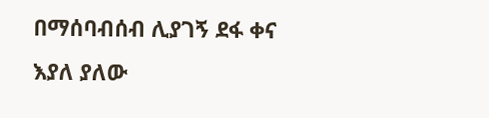በማሰባብሰብ ሊያገኝ ደፋ ቀና እያለ ያለው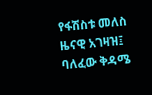የፋሽስቱ መለስ ዜናዊ አገዛዝ፤ ባለፈው ቅዳሜ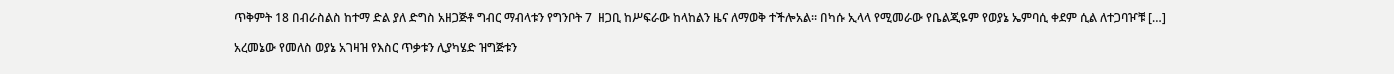ጥቅምት 18 በብራስልስ ከተማ ድል ያለ ድግስ አዘጋጅቶ ግብር ማብላቱን የግንቦት 7  ዘጋቢ ከሥፍራው ከላከልን ዜና ለማወቅ ተችሎአል። በካሱ ኢላላ የሚመራው የቤልጂዬም የወያኔ ኤምባሲ ቀደም ሲል ለተጋባዦቹ […]

አረመኔው የመለስ ወያኔ አገዛዝ የእስር ጥቃቱን ሊያካሄድ ዝግጅቱን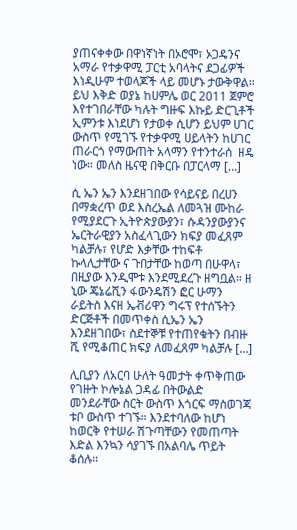ያጠናቀቀው በዋነኛነት በኦሮሞ፣ ኦጋዴንና አማራ የተቃዋሚ ፓርቲ አባላትና ደጋፊዎች እነዲሁም ተወላጆች ላይ መሆኑ ታውቅዋል። ይህ እቅድ ወያኔ ከሀምሌ ወር 2011 ጀምሮ እየተገበራቸው ካሉት ግዙፍ እኩይ ድርጊቶች ኢምንቱ እነደሆነ የታወቀ ሲሆን ይህም ሀገር ውስጥ የሚገኙ የተቃዋሚ ሀይላትን ከሀገር ጠራርጎ የማውጠት አላማን የተንተራሰ  ዘዴ ነው። መለስ ዜናዊ በቅርቡ በፓርላማ […]

ሲ ኤን ኤን እንደዘገበው የሳይናይ በረሀን በማቋረጥ ወደ እስረኤል ለመጓዝ ሙከራ የሚያደርጉ ኢትዮጵያውያን፣ ሱዳንያውያንና ኤርትራዊያን አስፈላጊውን ክፍያ መፈጸም ካልቻሉ፣ የሆድ እቃቸው ተከፍቶ ኩላሊታቸው ና ጉበታቸው ከወጣ በሁዋላ፣ በዚያው እንዲሞቱ እንደሚደረጉ ዘግቧል። ዘ ኒው ጄኔሬሺን ፋውንዴሽን ፎር ሁማን ራይትስ እናዘ ኤቭሪዋን ግሩፕ የተሰኙትን ድርጅቶች በመጥቀስ ሲኤን ኤን እንደዘገበው፣ ስደተኞቹ የተጠየቁትን በብዙ ሺ የሚቆጠር ክፍያ ለመፈጸም ካልቻሉ […]

ሊቢያን ለአርባ ሁለት ዓመታት ቀጥቅጠው የገዙት ኮሎኔል ጋዳፊ በትውልድ መንደራቸው ስርት ውስጥ እጎርፍ ማስወገጃ ቱቦ ውስጥ ተገኙ። እንደተባለው ከሆነ ከወርቅ የተሠራ ሽጉጣቸውን የመጠጣት እድል እንኳን ሳያገኙ በአልባሌ ጥይት ቆሰሉ።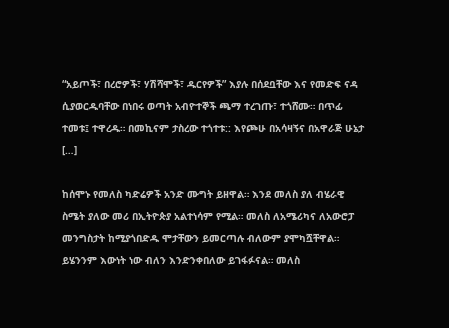“አይጦች፣ በረሮዎች፣ ሃሽሻሞች፣ ዱርየዎች” እያሉ በሰደቧቸው እና የመድፍ ናዳ ሲያወርዱባቸው በነበሩ ወጣት አብዮተኞች ጫማ ተረገጡ፣ ተጎሸሙ። በጥፊ ተመቱ፤ ተዋረዱ። በመኪናም ታስረው ተጎተቱ:: እየጮሁ በአሳዛኝና በአዋራጅ ሁኔታ […]

ከሰሞኑ የመለስ ካድሬዎች አንድ ሙግት ይዘዋል። እንደ መለስ ያለ ብሄራዊ ስሜት ያለው መሪ በኢትዮጵያ አልተነሳም የሚል። መለስ ለአሜሪካና ለአውሮፓ መንግስታት ከሚያጎበድዱ ሞታቸውን ይመርጣሉ ብለውም ያሞካሿቸዋል። ይሄንንም እውነት ነው ብለን እንድንቀበለው ይገፋፉናል። መለስ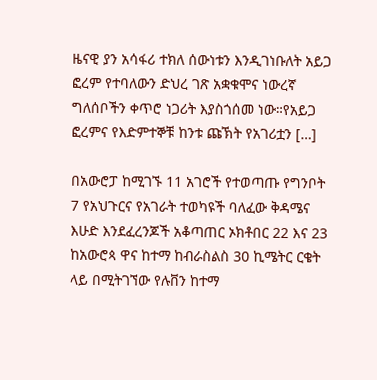ዜናዊ ያን አሳፋሪ ተክለ ሰውነቱን እንዲገነቡለት አይጋ ፎረም የተባለውን ድህረ ገጽ አቋቁሞና ነውረኛ ግለሰቦችን ቀጥሮ ነጋሪት እያስጎሰመ ነው።የአይጋ ፎረምና የእድምተኞቹ ከንቱ ጩኽት የአገሪቷን […]

በአውሮፓ ከሚገኙ 11 አገሮች የተወጣጡ የግንቦት 7 የአህጉርና የአገራት ተወካዩች ባለፈው ቅዳሜና እሁድ እንደፈረንጆች አቆጣጠር ኦክቶበር 22 እና 23 ከአውሮጳ ዋና ከተማ ከብራስልስ 30 ኪሜትር ርቄት ላይ በሚትገኘው የሉቨን ከተማ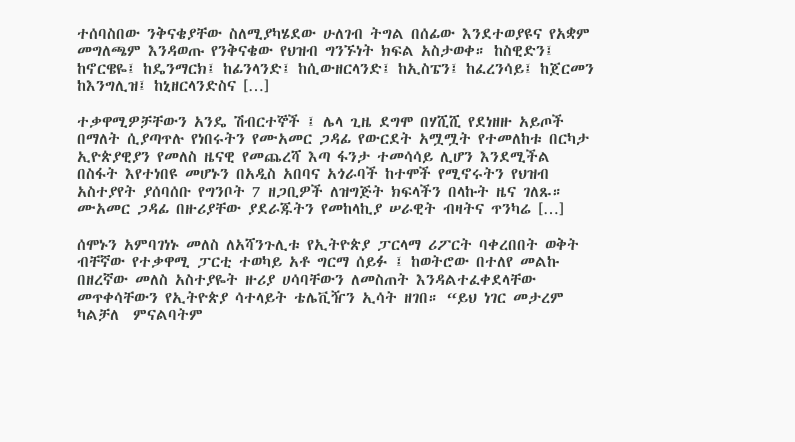ተሰባስበው ንቅናቄያቸው ስለሚያካሄደው ሁለገብ ትግል በሰፊው እንደተወያዩና የአቋም መግለጫም እንዳወጡ የንቅናቄው የህዝብ ግንኙነት ክፍል አስታወቀ። ከስዊድን፤ ከኖርዌዬ፤ ከዴንማርክ፤ ከፊንላንድ፤ ከሲውዘርላንድ፤ ከኢስፔን፤ ከፈረንሳይ፤ ከጀርመን ከእንግሊዝ፤ ከኒዘርላንድስና […]

ተቃዋሚዎቻቸውን አንዴ ሽብርተኞች ፤ ሌላ ጊዜ ደግሞ በሃሺሺ የደነዘዙ አይጦች በማለት ሲያጣጥሉ የነበሩትን የሙአመር ጋዳፊ የውርደት አሟሟት የተመለከቱ በርካታ ኢዮጵያዊያን የመለስ ዜናዊ የመጨረሻ እጣ ፋንታ ተመሳሳይ ሊሆን እንደሚችል በስፋት እየተነበዩ መሆኑን በአዲስ አበባና አጎራባች ከተሞች የሚኖሩትን የህዝብ አስተያየት ያሰባሰቡ የግንቦት 7 ዘጋቢዎች ለዝግጅት ክፍላችን በላኩት ዜና ገለጹ። ሙአመር ጋዳፊ በዙሪያቸው ያደራጁትን የመከላኪያ ሠራዊት ብዛትና ጥንካሬ […]

ሰሞኑን አምባገነኑ መለስ ለአሻንጉሊቱ የኢትዮጵያ ፓርላማ ሪፖርት ባቀረበበት ወቅት ብቸኛው የተቃዋሚ ፓርቲ ተወካይ አቶ ግርማ ሰይፉ ፤ ከወትሮው በተለየ መልኩ በዘረኛው መለስ አስተያዬት ዙሪያ ሀሳባቸውን ለመስጠት እንዳልተፈቀደላቸው መጥቀሳቸውን የኢትዮጵያ ሳተላይት ቴሌቪዥን ኢሳት ዘገበ። “ይህ ነገር መታረም ካልቻለ  ምናልባትም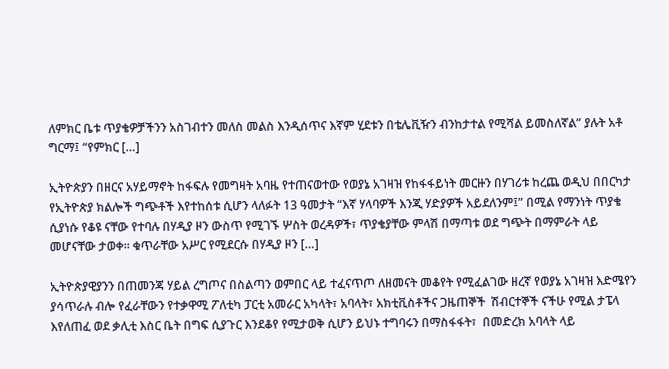ለምክር ቤቱ ጥያቄዎቻችንን አስገብተን መለስ መልስ እንዲሰጥና እኛም ሂደቱን በቴሌቪዥን ብንከታተል የሚሻል ይመስለኛል” ያሉት አቶ ግርማ፤ “የምክር […]

ኢትዮጵያን በዘርና አሃይማኖት ከፋፍሉ የመግዛት አባዜ የተጠናወተው የወያኔ አገዛዝ የከፋፋይነት መርዙን በሃገሪቱ ከረጨ ወዲህ በበርካታ የኢትዮጵያ ክልሎች ግጭቶች እየተከሰቱ ሲሆን ላለፉት 13 ዓመታት “እኛ ሃላባዎች እንጂ ሃድያዎች አይደለንም፤” በሚል የማንነት ጥያቄ ሲያነሱ የቆዩ ናቸው የተባሉ በሃዲያ ዞን ውስጥ የሚገኙ ሦስት ወረዳዎች፣ ጥያቄያቸው ምላሽ በማጣቱ ወደ ግጭት በማምራት ላይ መሆናቸው ታወቀ። ቁጥራቸው አሥር የሚደርሱ በሃዲያ ዞን […]

ኢትዮጵያዊያንን በጠመንጃ ሃይል ረግጦና በስልጣን ወምበር ላይ ተፈናጥጦ ለዘመናት መቆየት የሚፈልገው ዘረኛ የወያኔ አገዛዝ እድሜየን ያሳጥራሉ ብሎ የፈራቸውን የተቃዋሚ ፖለቲካ ፓርቲ አመራር አካላት፣ አባላት፣ አክቲቪስቶችና ጋዜጠኞች  ሽብርተኞች ናችሁ የሚል ታፔላ እየለጠፈ ወደ ቃሊቲ እስር ቤት በግፍ ሲያጉር እንደቆየ የሚታወቅ ሲሆን ይህኑ ተግባሩን በማስፋፋት፣  በመድረክ አባላት ላይ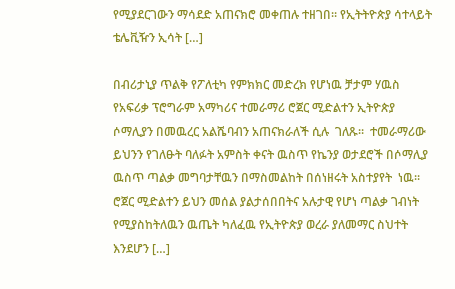የሚያደርገውን ማሳደድ አጠናክሮ መቀጠሉ ተዘገበ። የኢትትዮጵያ ሳተላይት ቴሌቪዥን ኢሳት […]

በብሪታኒያ ጥልቅ የፖለቲካ የምክክር መድረክ የሆነዉ ቻታም ሃዉስ የአፍሪቃ ፕሮግራም አማካሪና ተመራማሪ ሮጀር ሚድልተን ኢትዮጵያ ሶማሊያን በመዉረር አልሼባብን አጠናክራለች ሲሉ  ገለጹ።  ተመራማሪው ይህንን የገለፁት ባለፉት አምስት ቀናት ዉስጥ የኬንያ ወታደሮች በሶማሊያ ዉስጥ ጣልቃ መግባታቸዉን በማስመልከት በሰነዘሩት አስተያየት  ነዉ። ሮጀር ሚድልተን ይህን መሰል ያልታሰበበትና አሉታዊ የሆነ ጣልቃ ገብነት የሚያስከትለዉን ዉጤት ካለፈዉ የኢትዮጵያ ወረራ ያለመማር ስህተት እንደሆን […]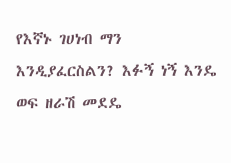የእኛኑ ገሀነብ ማን እንዲያፈርስልን? እፉኝ ነኝ እንዴ ወፍ ዘራሽ መደዴ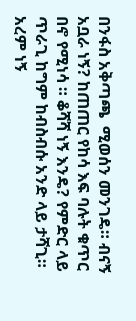በንፋስ አቅጣጫ  ሚወሰን መንገዴ። ብናኝ አቧራ ነኝ? ከጠጠር የከሳ እፍ ባሉት ቁጥር በኖ የሚነሳ ። ቆሻሻ ነኝ እንዴ? የምድር ላይ ጥራጊ ከግም ከብስብሱ አንድ ላይ ታሻጊ። አረም ነኝ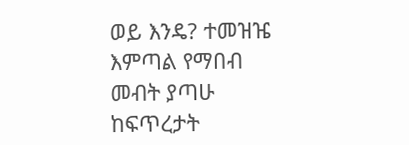ወይ እንዴ? ተመዝዤ እምጣል የማበብ መብት ያጣሁ ከፍጥረታት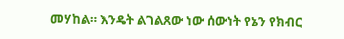መሃከል። እንዴት ልገልጸው ነው ሰውነት የኔን የክብር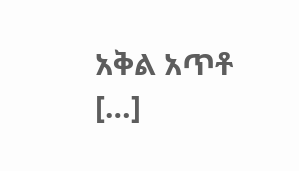አቅል አጥቶ  […]